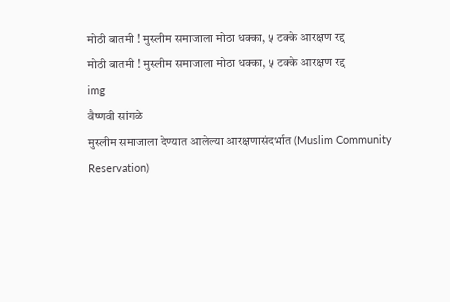मोठी बातमी ! मुस्लीम समाजाला मोठा धक्का, ५ टक्के आरक्षण रद्द
मोठी बातमी ! मुस्लीम समाजाला मोठा धक्का, ५ टक्के आरक्षण रद्द
img
वैष्णवी सांगळे
मुस्लीम समाजाला देण्यात आलेल्या आरक्षणासंदर्भात (Muslim Community Reservation)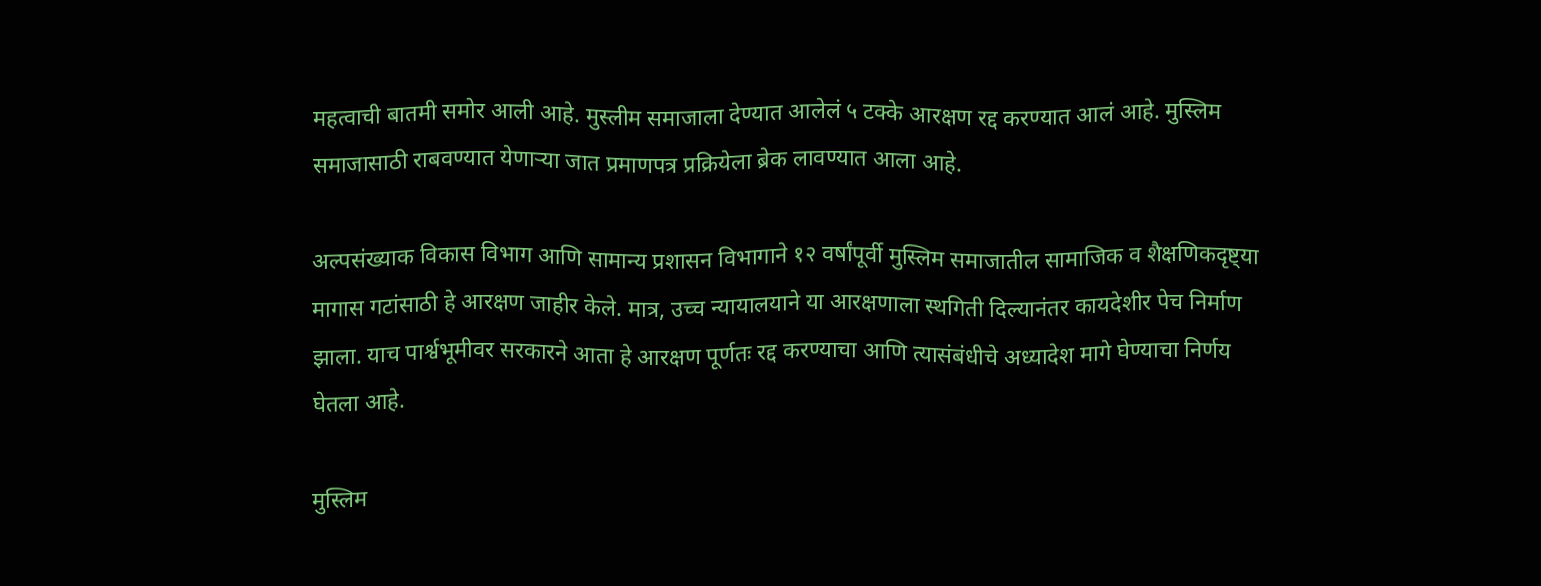महत्वाची बातमी समोर आली आहे. मुस्लीम समाजाला देण्यात आलेलं ५ टक्के आरक्षण रद्द करण्यात आलं आहे. मुस्लिम समाजासाठी राबवण्यात येणाऱ्या जात प्रमाणपत्र प्रक्रियेला ब्रेक लावण्यात आला आहे.

अल्पसंख्याक विकास विभाग आणि सामान्य प्रशासन विभागाने १२ वर्षांपूर्वी मुस्लिम समाजातील सामाजिक व शैक्षणिकदृष्ट्या मागास गटांसाठी हे आरक्षण जाहीर केले. मात्र, उच्च न्यायालयाने या आरक्षणाला स्थगिती दिल्यानंतर कायदेशीर पेच निर्माण झाला. याच पार्श्वभूमीवर सरकारने आता हे आरक्षण पूर्णतः रद्द करण्याचा आणि त्यासंबंधीचे अध्यादेश मागे घेण्याचा निर्णय घेतला आहे.

मुस्लिम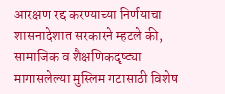आरक्षण रद्द करण्याच्या निर्णयाचा शासनादेशात सरकारने म्हटले की, सामाजिक व शैक्षणिकदृष्ट्या मागासलेल्या मुस्लिम गटासाठी विशेष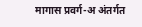मागास प्रवर्ग-अ अंतर्गत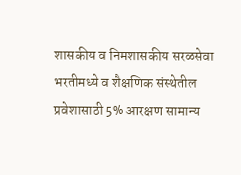शासकीय व निमशासकीय सरळसेवा भरतीमध्ये व शैक्षणिक संस्थेतील प्रवेशासाठी 5% आरक्षण सामान्य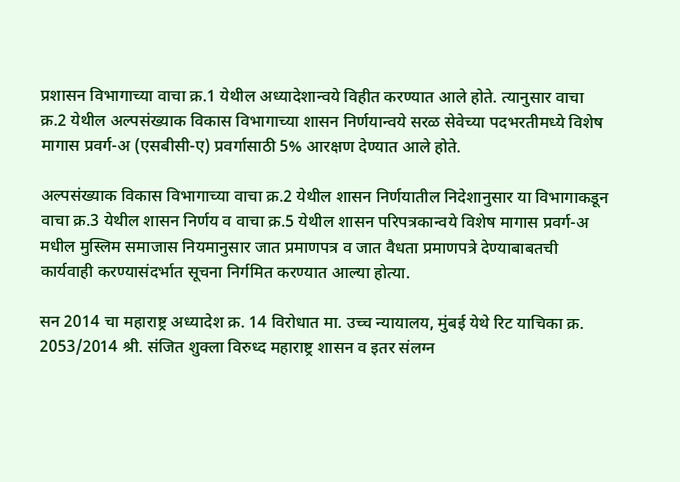प्रशासन विभागाच्या वाचा क्र.1 येथील अध्यादेशान्वये विहीत करण्यात आले होते. त्यानुसार वाचा क्र.2 येथील अल्पसंख्याक विकास विभागाच्या शासन निर्णयान्वये सरळ सेवेच्या पदभरतीमध्ये विशेष मागास प्रवर्ग-अ (एसबीसी-ए) प्रवर्गासाठी 5% आरक्षण देण्यात आले होते.

अल्पसंख्याक विकास विभागाच्या वाचा क्र.2 येथील शासन निर्णयातील निदेशानुसार या विभागाकडून वाचा क्र.3 येथील शासन निर्णय व वाचा क्र.5 येथील शासन परिपत्रकान्वये विशेष मागास प्रवर्ग-अ मधील मुस्लिम समाजास नियमानुसार जात प्रमाणपत्र व जात वैधता प्रमाणपत्रे देण्याबाबतची कार्यवाही करण्यासंदर्भात सूचना निर्गमित करण्यात आल्या होत्या.

सन 2014 चा महाराष्ट्र अध्यादेश क्र. 14 विरोधात मा. उच्च न्यायालय, मुंबई येथे रिट याचिका क्र. 2053/2014 श्री. संजित शुक्ला विरुध्द महाराष्ट्र शासन व इतर संलग्न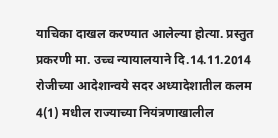याचिका दाखल करण्यात आलेल्या होत्या. प्रस्तुत प्रकरणी मा. उच्च न्यायालयाने दि.14.11.2014 रोजीच्या आदेशान्वये सदर अध्यादेशातील कलम 4(1) मधील राज्याच्या नियंत्रणाखालील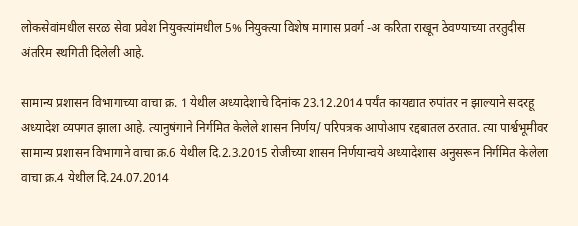लोकसेवांमधील सरळ सेवा प्रवेश नियुक्त्यांमधील 5% नियुक्त्या विशेष मागास प्रवर्ग -अ करिता राखून ठेवण्याच्या तरतुदीस अंतरिम स्थगिती दिलेली आहे.

सामान्य प्रशासन विभागाच्या वाचा क्र. 1 येथील अध्यादेशाचे दिनांक 23.12.2014 पर्यंत कायद्यात रुपांतर न झाल्याने सदरहू अध्यादेश व्यपगत झाला आहे. त्यानुषंगाने निर्गमित केलेले शासन निर्णय/ परिपत्रक आपोआप रद्दबातल ठरतात. त्या पार्श्वभूमीवर सामान्य प्रशासन विभागाने वाचा क्र.6 येथील दि.2.3.2015 रोजीच्या शासन निर्णयान्वये अध्यादेशास अनुसरून निर्गमित केलेला वाचा क्र.4 येथील दि.24.07.2014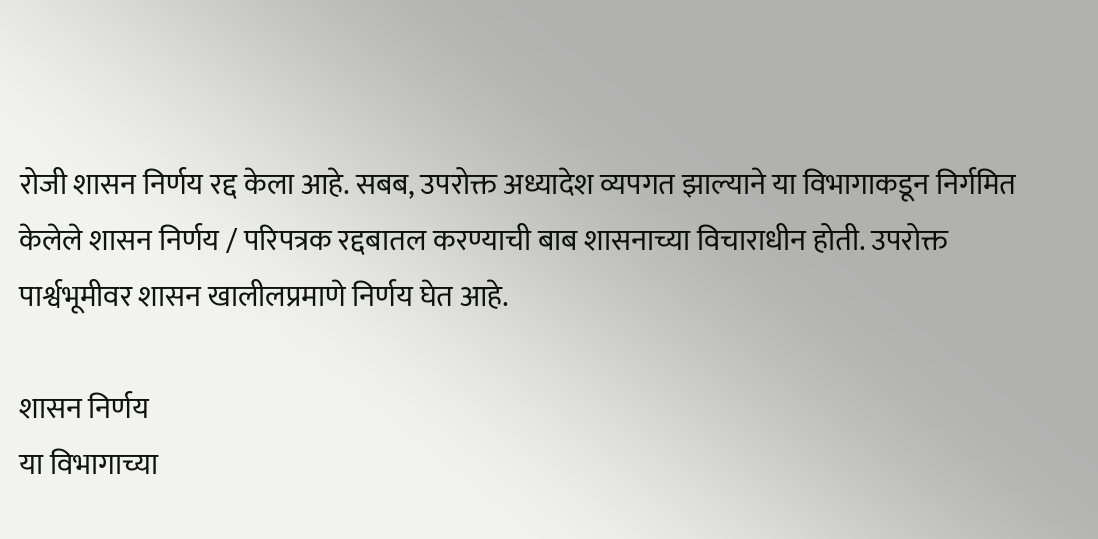रोजी शासन निर्णय रद्द केला आहे. सबब, उपरोक्त अध्यादेश व्यपगत झाल्याने या विभागाकडून निर्गमित केलेले शासन निर्णय / परिपत्रक रद्दबातल करण्याची बाब शासनाच्या विचाराधीन होती. उपरोक्त पार्श्वभूमीवर शासन खालीलप्रमाणे निर्णय घेत आहे.

शासन निर्णय
या विभागाच्या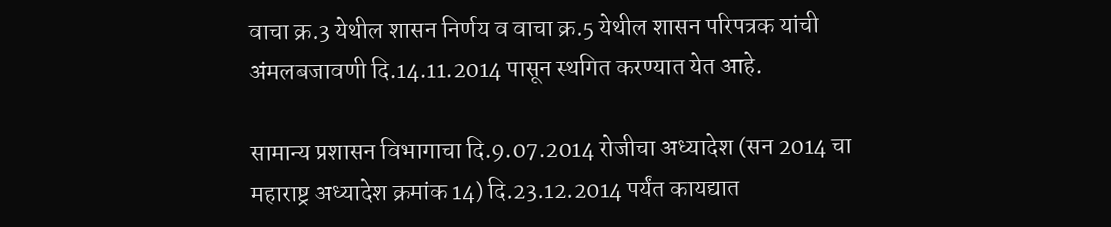वाचा क्र.3 येथील शासन निर्णय व वाचा क्र.5 येथील शासन परिपत्रक यांची अंमलबजावणी दि.14.11.2014 पासून स्थगित करण्यात येत आहे.

सामान्य प्रशासन विभागाचा दि.9.07.2014 रोजीचा अध्यादेश (सन 2014 चा महाराष्ट्र अध्यादेश क्रमांक 14) दि.23.12.2014 पर्यंत कायद्यात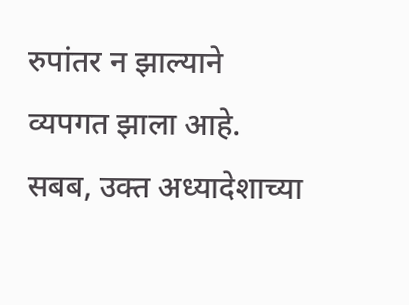रुपांतर न झाल्याने व्यपगत झाला आहे. सबब, उक्त अध्यादेशाच्या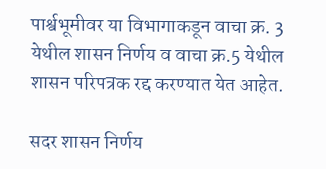पार्श्वभूमीवर या विभागाकडून वाचा क्र. 3 येथील शासन निर्णय व वाचा क्र.5 येथील शासन परिपत्रक रद्द करण्यात येत आहेत.

सदर शासन निर्णय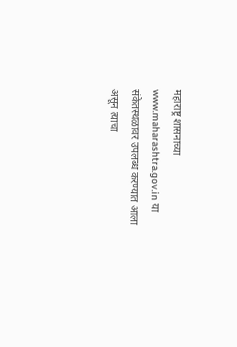महाराष्ट्र शासनाच्या www.maharashtra.gov.in या संकेतस्थळावर उपलब्ध करण्यात आला असून त्याचा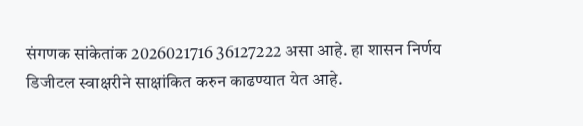संगणक सांकेतांक 2026021716 36127222 असा आहे. हा शासन निर्णय डिजीटल स्वाक्षरीने साक्षांकित करुन काढण्यात येत आहे.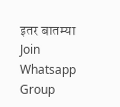इतर बातम्या
Join Whatsapp Group